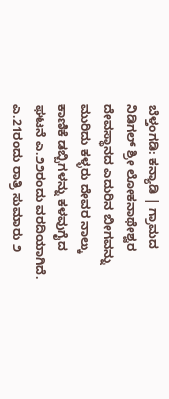ಬೆಳ್ತಂಗಡಿ: ಕನ್ಯಾಡಿ | ಗ್ರಾಮದ ನಿಡಿಗಲ್ ಶ್ರೀ ಲೋಕನಾಥೇಶ್ವರ ದೇವಸ್ಥಾನದ ಎದುರಿನ ಬೀಗವನ್ನು ಮುರಿದು ಕಳ್ಳರು ದೇವರ ನಾಲ್ಕು ಕಾಣಿಕೆ ಡಬ್ಬಿಗಳನ್ನು ಕಳವುಗೈದ ಘಟನೆ ಎ.೨೨ರಂದು ವರದಿಯಾಗಿದೆ.
ಎ.21ರಂದು ರಾತ್ರಿ ಸುಮಾರು ೨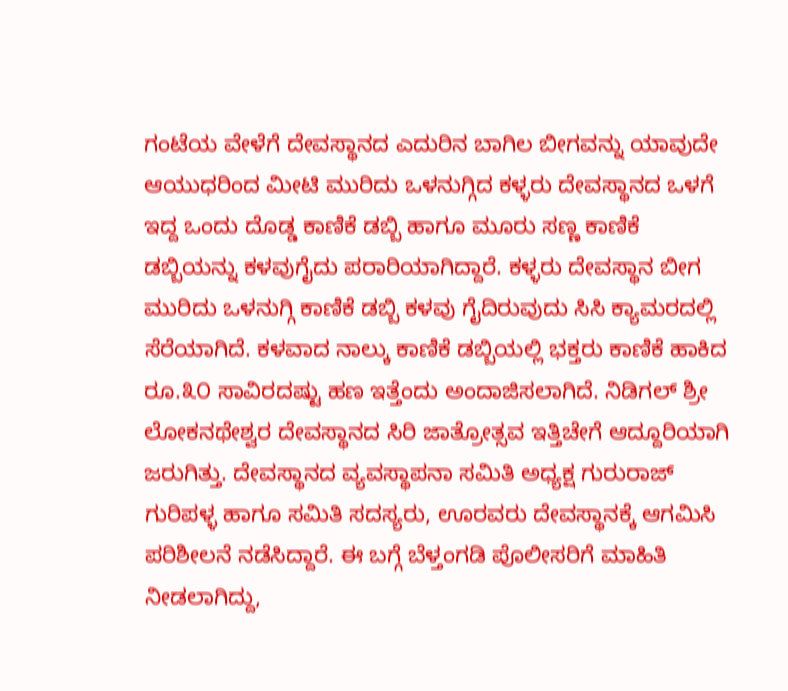ಗಂಟೆಯ ವೇಳೆಗೆ ದೇವಸ್ಥಾನದ ಎದುರಿನ ಬಾಗಿಲ ಬೀಗವನ್ನು ಯಾವುದೇ ಆಯುಧರಿಂದ ಮೀಟಿ ಮುರಿದು ಒಳನುಗ್ಗಿದ ಕಳ್ಳರು ದೇವಸ್ಥಾನದ ಒಳಗೆ ಇದ್ದ ಒಂದು ದೊಡ್ಡ ಕಾಣಿಕೆ ಡಬ್ಬಿ ಹಾಗೂ ಮೂರು ಸಣ್ಣ ಕಾಣಿಕೆ ಡಬ್ಬಿಯನ್ನು ಕಳವುಗೈದು ಪರಾರಿಯಾಗಿದ್ದಾರೆ. ಕಳ್ಳರು ದೇವಸ್ಥಾನ ಬೀಗ ಮುರಿದು ಒಳನುಗ್ಗಿ ಕಾಣಿಕೆ ಡಬ್ಬಿ ಕಳವು ಗೈದಿರುವುದು ಸಿಸಿ ಕ್ಯಾಮರದಲ್ಲಿ ಸೆರೆಯಾಗಿದೆ. ಕಳವಾದ ನಾಲ್ಕು ಕಾಣಿಕೆ ಡಬ್ಬಿಯಲ್ಲಿ ಭಕ್ತರು ಕಾಣಿಕೆ ಹಾಕಿದ ರೂ.೩೦ ಸಾವಿರದಷ್ಟು ಹಣ ಇತ್ತೆಂದು ಅಂದಾಜಿಸಲಾಗಿದೆ. ನಿಡಿಗಲ್ ಶ್ರೀ ಲೋಕನಥೇಶ್ವರ ದೇವಸ್ಥಾನದ ಸಿರಿ ಜಾತ್ರೋತ್ಸವ ಇತ್ತಿಚೇಗೆ ಆದ್ದೂರಿಯಾಗಿ ಜರುಗಿತ್ತು. ದೇವಸ್ಥಾನದ ವ್ಯವಸ್ಥಾಪನಾ ಸಮಿತಿ ಅಧ್ಯಕ್ಷ ಗುರುರಾಜ್ ಗುರಿಪಳ್ಳ ಹಾಗೂ ಸಮಿತಿ ಸದಸ್ಯರು, ಊರವರು ದೇವಸ್ಥಾನಕ್ಕೆ ಆಗಮಿಸಿ ಪರಿಶೀಲನೆ ನಡೆಸಿದ್ದಾರೆ. ಈ ಬಗ್ಗೆ ಬೆಳ್ತಂಗಡಿ ಪೊಲೀಸರಿಗೆ ಮಾಹಿತಿ ನೀಡಲಾಗಿದ್ದು,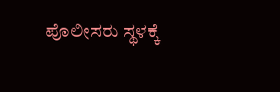ಪೊಲೀಸರು ಸ್ಥಳಕ್ಕೆ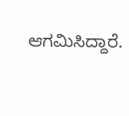ಆಗಮಿಸಿದ್ದಾರೆ.